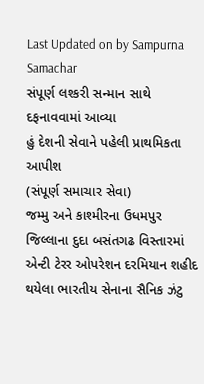Last Updated on by Sampurna Samachar
સંપૂર્ણ લશ્કરી સન્માન સાથે દફનાવવામાં આવ્યા
હું દેશની સેવાને પહેલી પ્રાથમિકતા આપીશ
(સંપૂર્ણ સમાચાર સેવા)
જમ્મુ અને કાશ્મીરના ઉધમપુર જિલ્લાના દુદા બસંતગઢ વિસ્તારમાં એન્ટી ટેરર ઓપરેશન દરમિયાન શહીદ થયેલા ભારતીય સેનાના સૈનિક ઝંટુ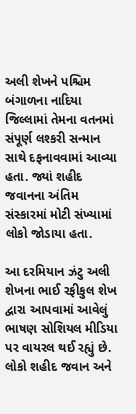અલી શેખને પશ્ચિમ બંગાળના નાદિયા જિલ્લામાં તેમના વતનમાં સંપૂર્ણ લશ્કરી સન્માન સાથે દફનાવવામાં આવ્યા હતા. જ્યાં શહીદ જવાનના અંતિમ સંસ્કારમાં મોટી સંખ્યામાં લોકો જોડાયા હતા.

આ દરમિયાન ઝંટુ અલી શેખના ભાઈ રફીકુલ શેખ દ્વારા આપવામાં આવેલું ભાષણ સોશિયલ મીડિયા પર વાયરલ થઈ રહ્યું છે. લોકો શહીદ જવાન અને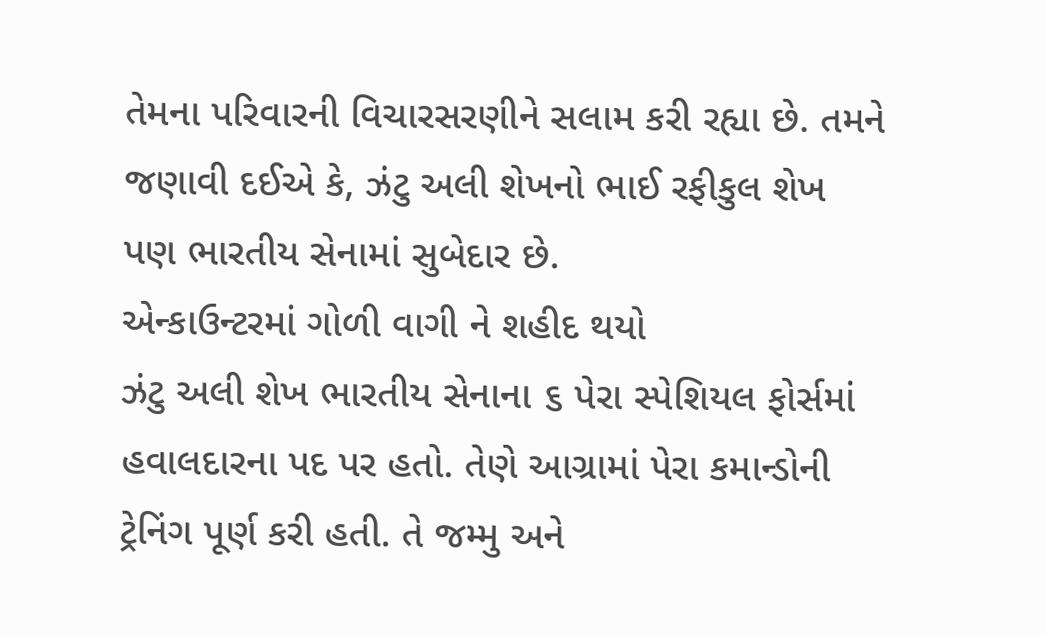તેમના પરિવારની વિચારસરણીને સલામ કરી રહ્યા છે. તમને જણાવી દઈએ કે, ઝંટુ અલી શેખનો ભાઈ રફીકુલ શેખ પણ ભારતીય સેનામાં સુબેદાર છે.
એન્કાઉન્ટરમાં ગોળી વાગી ને શહીદ થયો
ઝંટુ અલી શેખ ભારતીય સેનાના ૬ પેરા સ્પેશિયલ ફોર્સમાં હવાલદારના પદ પર હતો. તેણે આગ્રામાં પેરા કમાન્ડોની ટ્રેનિંગ પૂર્ણ કરી હતી. તે જમ્મુ અને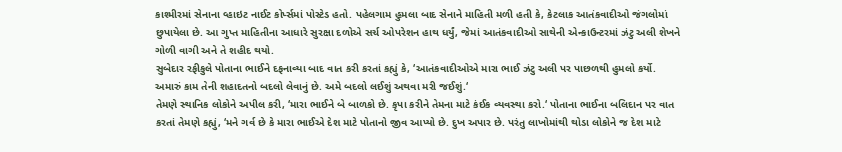કાશ્મીરમાં સેનાના વ્હાઇટ નાઈટ કોર્પ્સમાં પોસ્ટેડ હતો. પહેલગામ હુમલા બાદ સેનાને માહિતી મળી હતી કે, કેટલાક આતંકવાદીઓ જંગલોમાં છુપાયેલા છે. આ ગુપ્ત માહિતીના આધારે સુરક્ષા દળોએ સર્ચ ઓપરેશન હાથ ધર્યું, જેમાં આતંકવાદીઓ સાથેની એન્કાઉન્ટરમાં ઝંટુ અલી શેખને ગોળી વાગી અને તે શહીદ થયો.
સુબેદાર રફીકુલે પોતાના ભાઈને દફનાવ્યા બાદ વાત કરી કરતાં કહ્યું કે, ‘આતંકવાદીઓએ મારા ભાઈ ઝંટુ અલી પર પાછળથી હુમલો કર્યો. અમારું કામ તેની શહાદતનો બદલો લેવાનું છે. અમે બદલો લઈશું અથવા મરી જઈશું.‘
તેમણે સ્થાનિક લોકોને અપીલ કરી, ‘મારા ભાઈને બે બાળકો છે. કૃપા કરીને તેમના માટે કંઈક વ્યવસ્થા કરો.‘ પોતાના ભાઈના બલિદાન પર વાત કરતાં તેમણે કહ્યું, ‘મને ગર્વ છે કે મારા ભાઈએ દેશ માટે પોતાનો જીવ આપ્યો છે. દુખ અપાર છે. પરંતુ લાખોમાંથી થોડા લોકોને જ દેશ માટે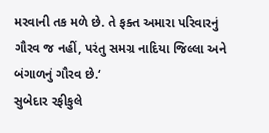મરવાની તક મળે છે. તે ફક્ત અમારા પરિવારનું ગૌરવ જ નહીં, પરંતુ સમગ્ર નાદિયા જિલ્લા અને બંગાળનું ગૌરવ છે.‘
સુબેદાર રફીકુલે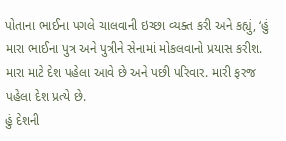પોતાના ભાઈના પગલે ચાલવાની ઇચ્છા વ્યક્ત કરી અને કહ્યું, ‘હું મારા ભાઈના પુત્ર અને પુત્રીને સેનામાં મોકલવાનો પ્રયાસ કરીશ. મારા માટે દેશ પહેલા આવે છે અને પછી પરિવાર. મારી ફરજ પહેલા દેશ પ્રત્યે છે.
હું દેશની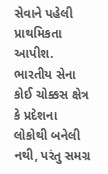સેવાને પહેલી પ્રાથમિકતા આપીશ. ભારતીય સેના કોઈ ચોક્કસ ક્ષેત્ર કે પ્રદેશના લોકોથી બનેલી નથી, પરંતુ સમગ્ર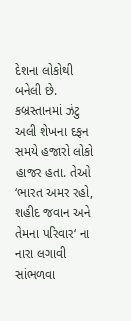દેશના લોકોથી બનેલી છે. કબ્રસ્તાનમાં ઝંટુ અલી શેખના દફન સમયે હજારો લોકો હાજર હતા. તેઓ ‘ભારત અમર રહો, શહીદ જવાન અને તેમના પરિવાર‘ ના નારા લગાવી સાંભળવા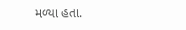મળ્યા હતા.